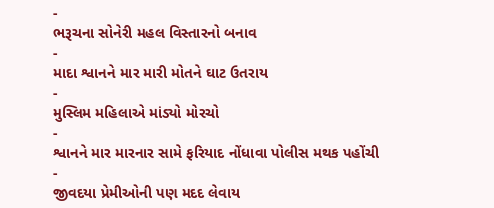-
ભરૂચના સોનેરી મહલ વિસ્તારનો બનાવ
-
માદા શ્વાનને માર મારી મોતને ઘાટ ઉતરાય
-
મુસ્લિમ મહિલાએ માંડ્યો મોરચો
-
શ્વાનને માર મારનાર સામે ફરિયાદ નોંધાવા પોલીસ મથક પહોંચી
-
જીવદયા પ્રેમીઓની પણ મદદ લેવાય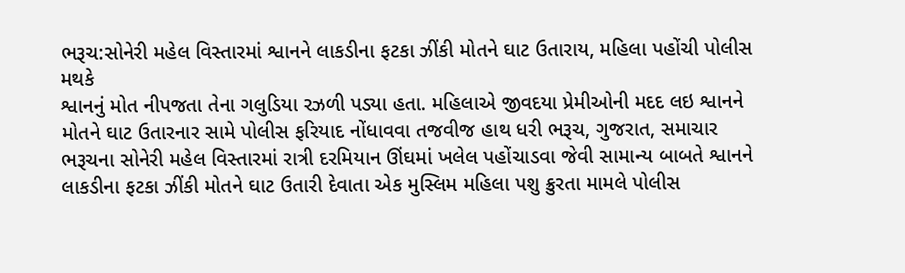ભરૂચ:સોનેરી મહેલ વિસ્તારમાં શ્વાનને લાકડીના ફટકા ઝીંકી મોતને ઘાટ ઉતારાય, મહિલા પહોંચી પોલીસ મથકે
શ્વાનનું મોત નીપજતા તેના ગલુડિયા રઝળી પડ્યા હતા. મહિલાએ જીવદયા પ્રેમીઓની મદદ લઇ શ્વાનને મોતને ઘાટ ઉતારનાર સામે પોલીસ ફરિયાદ નોંધાવવા તજવીજ હાથ ધરી ભરૂચ, ગુજરાત, સમાચાર
ભરૂચના સોનેરી મહેલ વિસ્તારમાં રાત્રી દરમિયાન ઊંઘમાં ખલેલ પહોંચાડવા જેવી સામાન્ય બાબતે શ્વાનને લાકડીના ફટકા ઝીંકી મોતને ઘાટ ઉતારી દેવાતા એક મુસ્લિમ મહિલા પશુ ક્રુરતા મામલે પોલીસ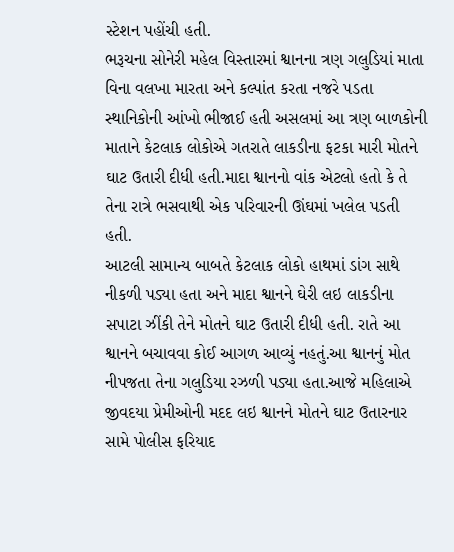સ્ટેશન પહોંચી હતી.
ભરૂચના સોનેરી મહેલ વિસ્તારમાં શ્વાનના ત્રણ ગલુડિયાં માતા વિના વલખા મારતા અને કલ્પાંત કરતા નજરે પડતા સ્થાનિકોની આંખો ભીજાઈ હતી અસલમાં આ ત્રણ બાળકોની માતાને કેટલાક લોકોએ ગતરાતે લાકડીના ફટકા મારી મોતને ઘાટ ઉતારી દીધી હતી.માદા શ્વાનનો વાંક એટલો હતો કે તે તેના રાત્રે ભસવાથી એક પરિવારની ઊંઘમાં ખલેલ પડતી હતી.
આટલી સામાન્ય બાબતે કેટલાક લોકો હાથમાં ડાંગ સાથે નીકળી પડ્યા હતા અને માદા શ્વાનને ઘેરી લઇ લાકડીના સપાટા ઝીંકી તેને મોતને ઘાટ ઉતારી દીધી હતી. રાતે આ શ્વાનને બચાવવા કોઈ આગળ આવ્યું નહતું.આ શ્વાનનું મોત નીપજતા તેના ગલુડિયા રઝળી પડ્યા હતા.આજે મહિલાએ જીવદયા પ્રેમીઓની મદદ લઇ શ્વાનને મોતને ઘાટ ઉતારનાર સામે પોલીસ ફરિયાદ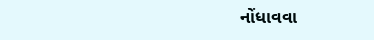નોંધાવવા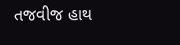તજવીજ હાથ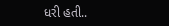ધરી હતી..